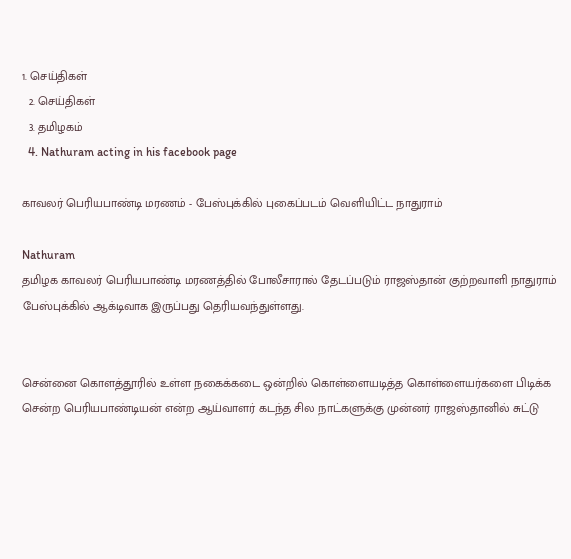1. செய்திகள்
  2. செய்திகள்
  3. த‌மிழக‌ம்
  4. Nathuram acting in his facebook page

காவலர் பெரியபாண்டி மரணம் - பேஸ்புக்கில் புகைப்படம் வெளியிட்ட நாதுராம்

Nathuram
தமிழக காவலர் பெரியபாண்டி மரணத்தில் போலீசாரால் தேடப்படும் ராஜஸ்தான் குற்றவாளி நாதுராம் பேஸ்புக்கில் ஆக்டிவாக இருப்பது தெரியவந்துள்ளது.


சென்னை கொளத்தூரில் உள்ள நகைக்கடை ஒன்றில் கொள்ளையடித்த கொள்ளையர்களை பிடிக்க சென்ற பெரியபாண்டியன் என்ற ஆய்வாளர் கடந்த சில நாட்களுக்கு முன்னர் ராஜஸ்தானில் சுட்டு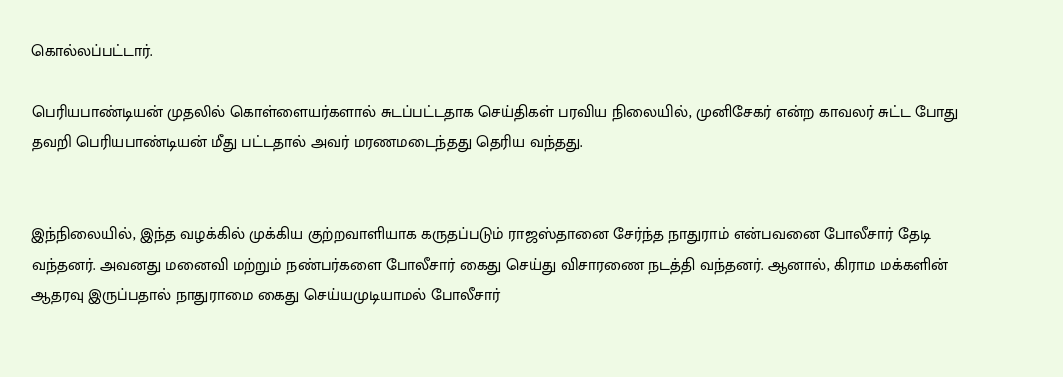கொல்லப்பட்டார்.

பெரியபாண்டியன் முதலில் கொள்ளையர்களால் சுடப்பட்டதாக செய்திகள் பரவிய நிலையில், முனிசேகர் என்ற காவலர் சுட்ட போது தவறி பெரியபாண்டியன் மீது பட்டதால் அவர் மரணமடைந்தது தெரிய வந்தது.


இந்நிலையில், இந்த வழக்கில் முக்கிய குற்றவாளியாக கருதப்படும் ராஜஸ்தானை சேர்ந்த நாதுராம் என்பவனை போலீசார் தேடி வந்தனர். அவனது மனைவி மற்றும் நண்பர்களை போலீசார் கைது செய்து விசாரணை நடத்தி வந்தனர். ஆனால், கிராம மக்களின் ஆதரவு இருப்பதால் நாதுராமை கைது செய்யமுடியாமல் போலீசார்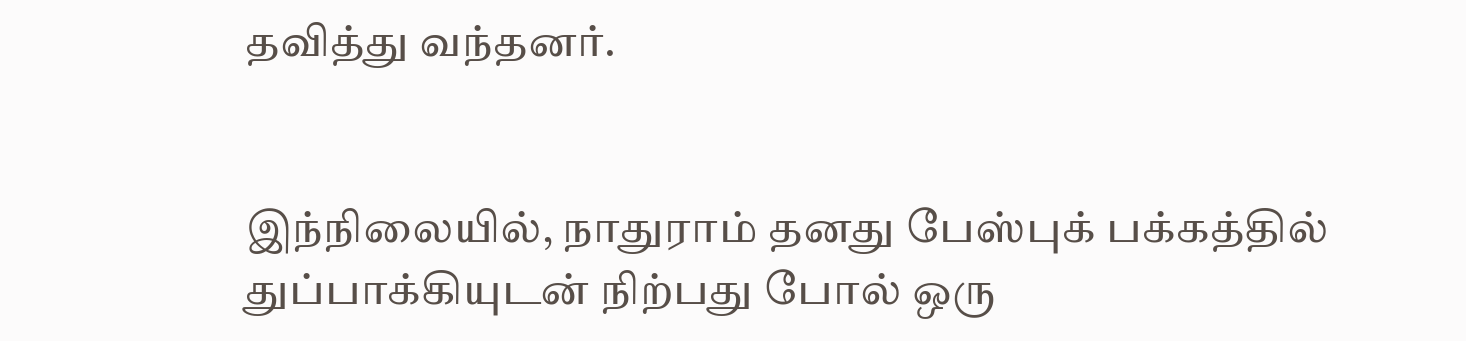தவித்து வந்தனர்.


இந்நிலையில், நாதுராம் தனது பேஸ்புக் பக்கத்தில் துப்பாக்கியுடன் நிற்பது போல் ஒரு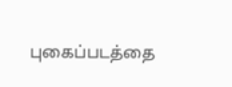புகைப்படத்தை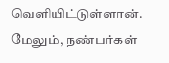வெளியிட்டுள்ளான். மேலும், நண்பர்கள்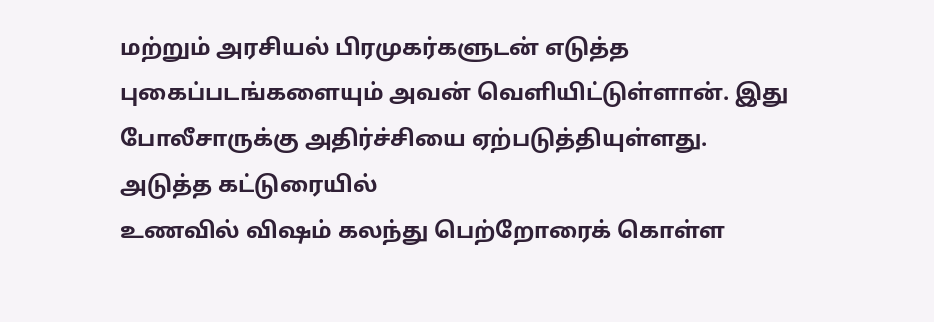மற்றும் அரசியல் பிரமுகர்களுடன் எடுத்த புகைப்படங்களையும் அவன் வெளியிட்டுள்ளான். இது போலீசாருக்கு அதிர்ச்சியை ஏற்படுத்தியுள்ளது.
அடுத்த கட்டுரையில்
உணவில் விஷம் கலந்து பெற்றோரைக் கொள்ள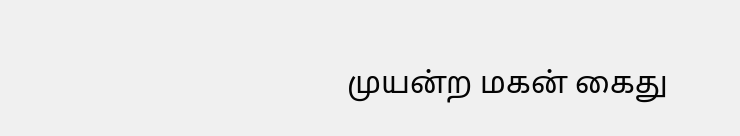முயன்ற மகன் கைது